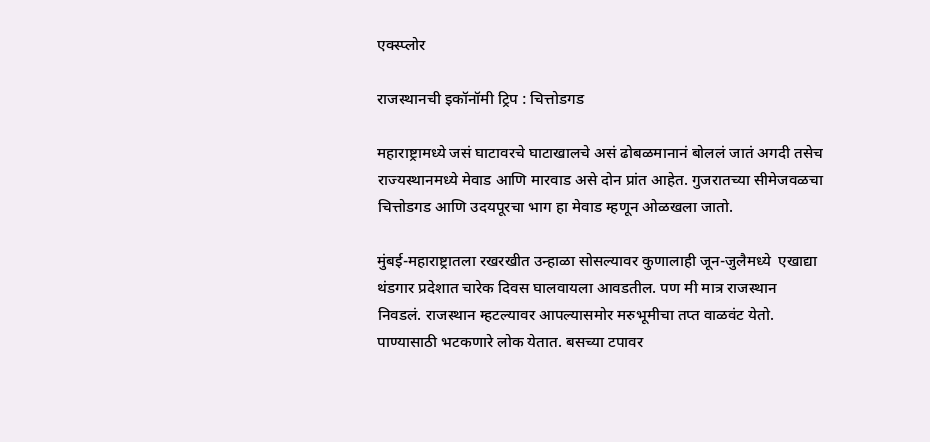एक्स्प्लोर

राजस्थानची इकॉनॉमी ट्रिप : चित्तोडगड

महाराष्ट्रामध्ये जसं घाटावरचे घाटाखालचे असं ढोबळमानानं बोललं जातं अगदी तसेच राज्यस्थानमध्ये मेवाड आणि मारवाड असे दोन प्रांत आहेत. गुजरातच्या सीमेजवळचा चित्तोडगड आणि उदयपूरचा भाग हा मेवाड म्हणून ओळखला जातो.

मुंबई-महाराष्ट्रातला रखरखीत उन्हाळा सोसल्यावर कुणालाही जून-जुलैमध्ये  एखाद्या थंडगार प्रदेशात चारेक दिवस घालवायला आवडतील. पण मी मात्र राजस्थान निवडलं. राजस्थान म्हटल्यावर आपल्यासमोर मरुभूमीचा तप्त वाळवंट येतो. पाण्यासाठी भटकणारे लोक येतात. बसच्या टपावर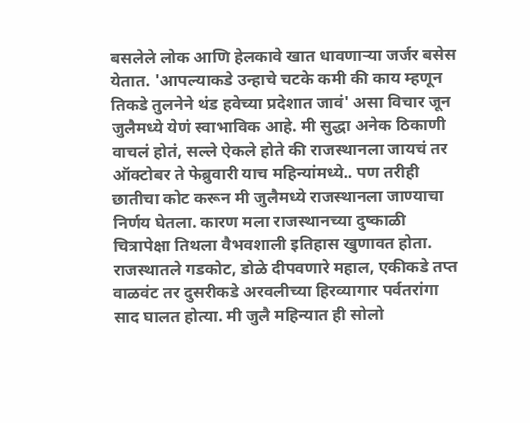बसलेले लोक आणि हेलकावे खात धावणाऱ्या जर्जर बसेस येतात. 'आपल्याकडे उन्हाचे चटके कमी की काय म्हणून तिकडे तुलनेने थंड हवेच्या प्रदेशात जावं' असा विचार जून जुलैमध्ये येणं स्वाभाविक आहे. मी सुद्धा अनेक ठिकाणी वाचलं होतं, सल्ले ऐकले होते की राजस्थानला जायचं तर ऑक्टोबर ते फेब्रुवारी याच महिन्यांमध्ये.. पण तरीही छातीचा कोट करून मी जुलैमध्ये राजस्थानला जाण्याचा निर्णय घेतला. कारण मला राजस्थानच्या दुष्काळी चित्रापेक्षा तिथला वैभवशाली इतिहास खुणावत होता. राजस्थातले गडकोट, डोळे दीपवणारे महाल, एकीकडे तप्त वाळवंट तर दुसरीकडे अरवलीच्या हिरव्यागार पर्वतरांगा साद घालत होत्या. मी जुलै महिन्यात ही सोलो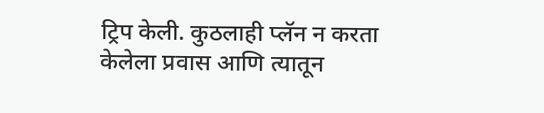ट्रिप केली. कुठलाही प्लॅन न करता केलेला प्रवास आणि त्यातून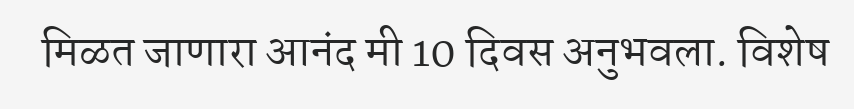मिळत जाणारा आनंद मी 10 दिवस अनुभवला. विशेष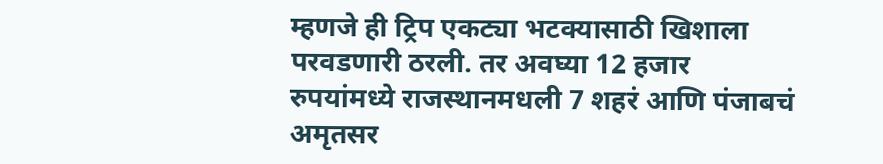म्हणजे ही ट्रिप एकट्या भटक्यासाठी खिशाला परवडणारी ठरली. तर अवघ्या 12 हजार रुपयांमध्ये राजस्थानमधली 7 शहरं आणि पंजाबचं अमृतसर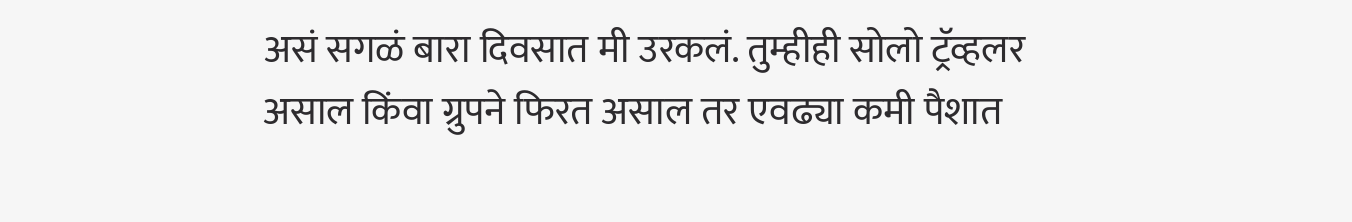असं सगळं बारा दिवसात मी उरकलं. तुम्हीही सोलो ट्रॅव्हलर असाल किंवा ग्रुपने फिरत असाल तर एवढ्या कमी पैशात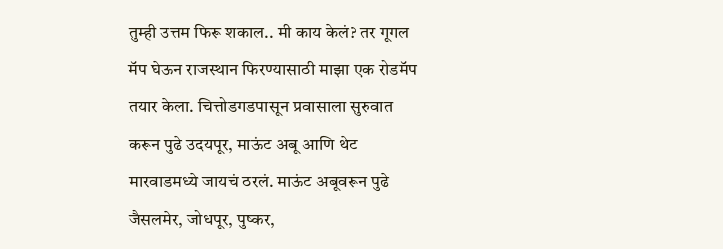तुम्ही उत्तम फिरू शकाल.. मी काय केलं? तर गूगल मॅप घेऊन राजस्थान फिरण्यासाठी माझा एक रोडमॅप तयार केला. चित्तोडगडपासून प्रवासाला सुरुवात करून पुढे उदयपूर, माऊंट अबू आणि थेट मारवाडमध्ये जायचं ठरलं. माऊंट अबूवरून पुढे जैसलमेर, जोधपूर, पुष्कर,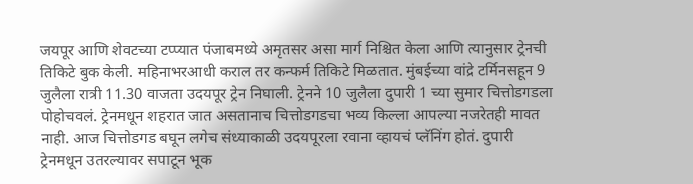जयपूर आणि शेवटच्या टप्प्यात पंजाबमध्ये अमृतसर असा मार्ग निश्चित केला आणि त्यानुसार ट्रेनची तिकिटे बुक केली. महिनाभरआधी कराल तर कन्फर्म तिकिटे मिळतात. मुंबईच्या वांद्रे टर्मिनसहून 9 जुलैला रात्री 11.30 वाजता उदयपूर ट्रेन निघाली. ट्रेनने 10 जुलैला दुपारी 1 च्या सुमार चित्तोडगडला पोहोचवलं. ट्रेनमधून शहरात जात असतानाच चित्तोडगडचा भव्य किल्ला आपल्या नजरेतही मावत नाही. आज चित्तोडगड बघून लगेच संध्याकाळी उदयपूरला रवाना व्हायचं प्लॅनिंग होतं. दुपारी ट्रेनमधून उतरल्यावर सपाटून भूक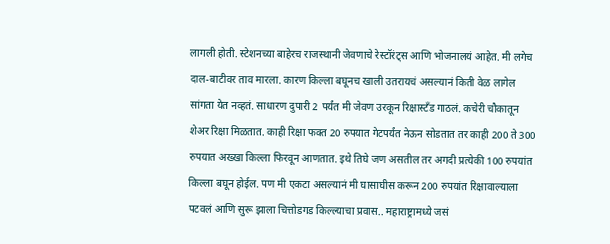लागली होती. स्टेशनच्या बाहेरच राजस्थानी जेवणाचे रेस्टॉरंट्स आणि भोजनालयं आहेत. मी लगेच दाल-बाटीवर ताव मारला. कारण किल्ला बघूनच खाली उतरायचं असल्यानं किती वेळ लागेल सांगता येत नव्हतं. साधारण दुपारी 2 पर्यंत मी जेवण उरकून रिक्षास्टँड गाठलं. कचेरी चौकातून शेअर रिक्षा मिळतात. काही रिक्षा फक्त 20 रुपयात गेटपर्यंत नेऊन सोडतात तर काही 200 ते 300 रुपयात अख्खा किल्ला फिरवून आणतात. इथे तिघे जण असतील तर अगदी प्रत्येकी 100 रुपयांत किल्ला बघून होईल. पण मी एकटा असल्यानं मी घासाघीस करून 200 रुपयांत रिक्षावाल्याला पटवलं आणि सुरू झाला चित्तोडगड किल्ल्याचा प्रवास.. महाराष्ट्रामध्ये जसं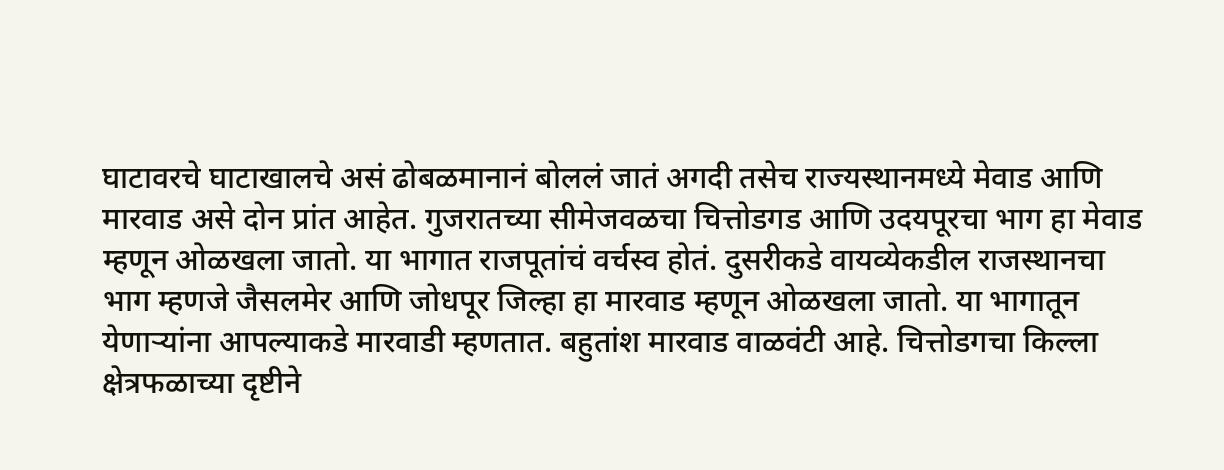घाटावरचे घाटाखालचे असं ढोबळमानानं बोललं जातं अगदी तसेच राज्यस्थानमध्ये मेवाड आणि मारवाड असे दोन प्रांत आहेत. गुजरातच्या सीमेजवळचा चित्तोडगड आणि उदयपूरचा भाग हा मेवाड म्हणून ओळखला जातो. या भागात राजपूतांचं वर्चस्व होतं. दुसरीकडे वायव्येकडील राजस्थानचा भाग म्हणजे जैसलमेर आणि जोधपूर जिल्हा हा मारवाड म्हणून ओळखला जातो. या भागातून येणाऱ्यांना आपल्याकडे मारवाडी म्हणतात. बहुतांश मारवाड वाळवंटी आहे. चित्तोडगचा किल्ला क्षेत्रफळाच्या दृष्टीने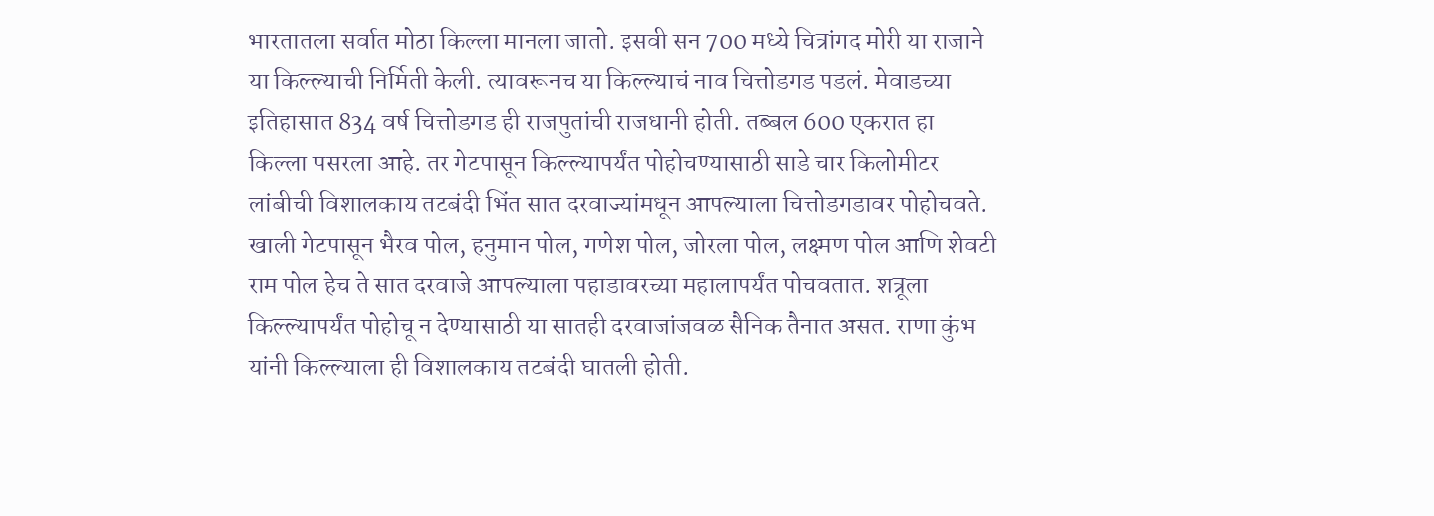भारतातला सर्वात मोठा किल्ला मानला जातो. इसवी सन 700 मध्ये चित्रांगद मोरी या राजाने या किल्ल्याची निर्मिती केली. त्यावरूनच या किल्ल्याचं नाव चित्तोडगड पडलं. मेवाडच्या इतिहासात 834 वर्ष चित्तोडगड ही राजपुतांची राजधानी होती. तब्बल 600 एकरात हा किल्ला पसरला आहे. तर गेटपासून किल्ल्यापर्यंत पोहोचण्यासाठी साडे चार किलोमीटर लांबीची विशालकाय तटबंदी भिंत सात दरवाज्यांमधून आपल्याला चित्तोडगडावर पोहोचवते. खाली गेटपासून भैरव पोल, हनुमान पोल, गणेश पोल, जोरला पोल, लक्ष्मण पोल आणि शेवटी राम पोल हेच ते सात दरवाजे आपल्याला पहाडावरच्या महालापर्यंत पोचवतात. शत्रूला किल्ल्यापर्यंत पोहोचू न देण्यासाठी या सातही दरवाजांजवळ सैनिक तैनात असत. राणा कुंभ यांनी किल्ल्याला ही विशालकाय तटबंदी घातली होती.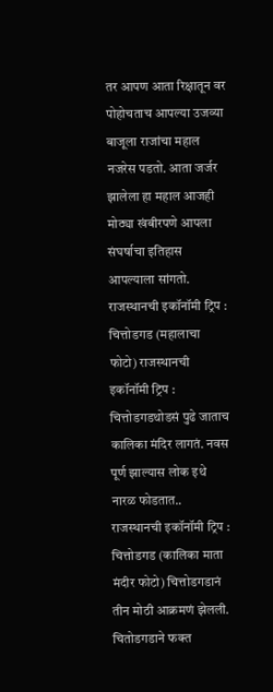तर आपण आता रिक्षातून वर पोहोचताच आपल्या उजव्या बाजूला राजांचा महाल नजरेस पडतो. आता जर्जर झालेला हा महाल आजही मोठ्या खंबीरपणे आपला संघर्षाचा इतिहास आपल्याला सांगतो. राजस्थानची इकॉनॉमी ट्रिप : चित्तोडगड (महालाचा फोटो) राजस्थानची इकॉनॉमी ट्रिप : चित्तोडगडथोडसं पुढे जाताच कालिका मंदिर लागतं. नवस पूर्ण झाल्यास लोक इथे नारळ फोडतात.. राजस्थानची इकॉनॉमी ट्रिप : चित्तोडगड (कालिका माता मंदीर फोटो) चित्तोडगडानं तीन मोठी आक्रमणं झेलली. चितोडगडाने फक्त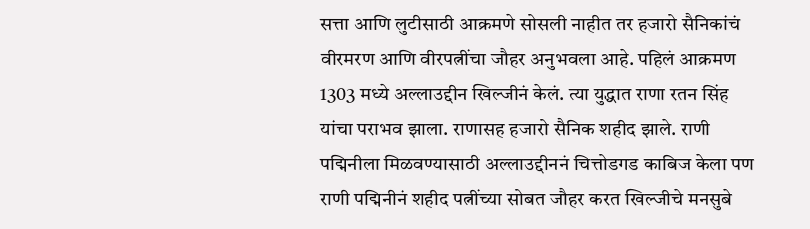सत्ता आणि लुटीसाठी आक्रमणे सोसली नाहीत तर हजारो सैनिकांचं वीरमरण आणि वीरपत्नींचा जौहर अनुभवला आहे. पहिलं आक्रमण 1303 मध्ये अल्लाउद्दीन खिल्जीनं केलं. त्या युद्धात राणा रतन सिंह यांचा पराभव झाला. राणासह हजारो सैनिक शहीद झाले. राणी पद्मिनीला मिळवण्यासाठी अल्लाउद्दीननं चित्तोडगड काबिज केला पण राणी पद्मिनीनं शहीद पत्नींच्या सोबत जौहर करत खिल्जीचे मनसुबे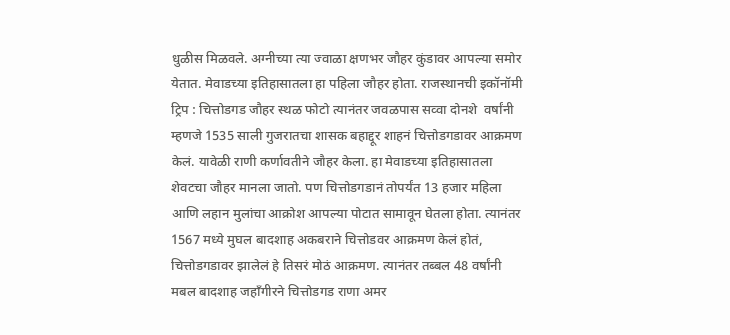धुळीस मिळवले. अग्नीच्या त्या ज्वाळा क्षणभर जौहर कुंडावर आपल्या समोर येतात. मेवाडच्या इतिहासातला हा पहिला जौहर होता. राजस्थानची इकॉनॉमी ट्रिप : चित्तोडगड जौहर स्थळ फोटो त्यानंतर जवळपास सव्वा दोनशे  वर्षांनी म्हणजे 1535 साली गुजरातचा शासक बहाद्दूर शाहनं चित्तोडगडावर आक्रमण केलं. यावेळी राणी कर्णावतीने जौहर केला. हा मेवाडच्या इतिहासातला शेवटचा जौहर मानला जातो. पण चित्तोडगडानं तोपर्यंत 13 हजार महिला आणि लहान मुलांचा आक्रोश आपल्या पोटात सामावून घेतला होता. त्यानंतर 1567 मध्ये मुघल बादशाह अकबराने चित्तोडवर आक्रमण केलं होतं, चित्तोडगडावर झालेलं हे तिसरं मोठं आक्रमण. त्यानंतर तब्बल 48 वर्षांनी मबल बादशाह जहाँगीरने चित्तोडगड राणा अमर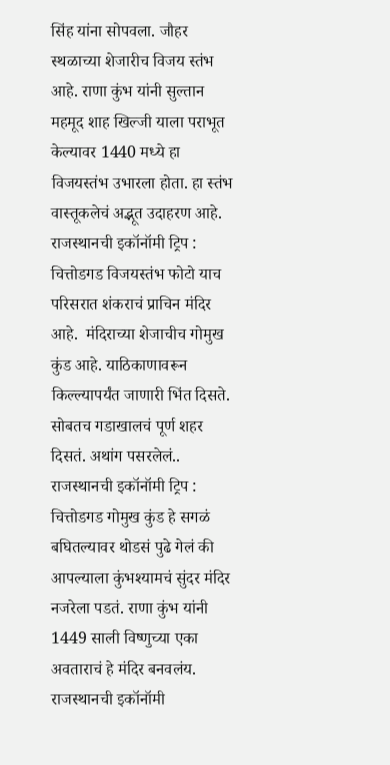सिंह यांना सोपवला. जौहर स्थळाच्या शेजारीच विजय स्तंभ आहे. राणा कुंभ यांनी सुल्तान महमूद शाह खिल्जी याला पराभूत केल्यावर 1440 मध्ये हा विजयस्तंभ उभारला होता. हा स्तंभ वास्तूकलेचं अद्भूत उदाहरण आहे. राजस्थानची इकॉनॉमी ट्रिप : चित्तोडगड विजयस्तंभ फोटो याच परिसरात शंकराचं प्राचिन मंदिर आहे.  मंदिराच्या शेजाचीच गोमुख कुंड आहे. याठिकाणावरून किल्ल्यापर्यंत जाणारी भिंत दिसते. सोबतच गडाखालचं पूर्ण शहर दिसतं. अथांग पसरलेलं.. राजस्थानची इकॉनॉमी ट्रिप : चित्तोडगड गोमुख कुंड हे सगळं बघितल्यावर थोडसं पुढे गेलं की आपल्याला कुंभश्यामचं सुंदर मंदिर नजरेला पडतं. राणा कुंभ यांनी 1449 साली विष्णुच्या एका अवताराचं हे मंदिर बनवलंय. राजस्थानची इकॉनॉमी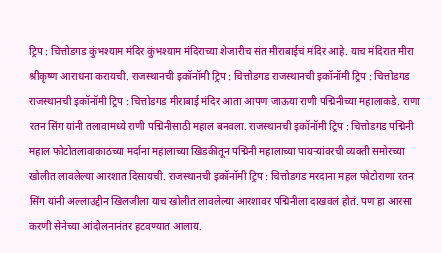ट्रिप : चित्तोडगड कुंभश्याम मंदिर कुंभश्याम मंदिराच्या शेजारीच संत मीराबाईचं मंदिर आहे. याच मंदिरात मीरा श्रीकृष्ण आराधना करायची. राजस्थानची इकॉनॉमी ट्रिप : चित्तोडगड राजस्थानची इकॉनॉमी ट्रिप : चित्तोडगड राजस्थानची इकॉनॉमी ट्रिप : चित्तोडगड मीराबाई मंदिर आता आपण जाऊया राणी पद्मिनीच्या महालाकडे. राणा रतन सिंग यांनी तलावामध्ये राणी पद्मिनीसाठी महाल बनवला. राजस्थानची इकॉनॉमी ट्रिप : चित्तोडगड पद्मिनी महाल फोटोतलावाकाठच्या मर्दाना महालाच्या खिडकीतून पद्मिनी महालाच्या पायऱ्यांवरची व्यक्ती समोरच्या खोलीत लावलेल्या आरशात दिसायची. राजस्थानची इकॉनॉमी ट्रिप : चित्तोडगड मरदाना महल फोटोराणा रतन सिंग यांनी अल्लाउद्दीन खिलजीला याच खोलीत लावलेल्या आरशावर पद्मिनीला दाखवलं होतं. पण हा आरसा करणी सेनेच्या आंदोलनानंतर हटवण्यात आलाय.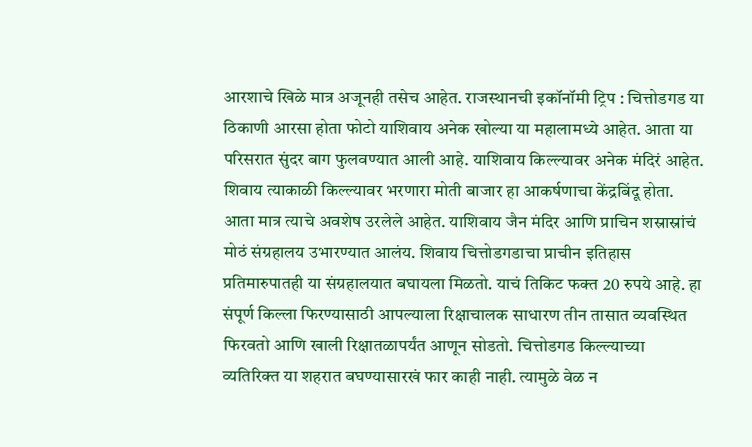आरशाचे खिळे मात्र अजूनही तसेच आहेत. राजस्थानची इकॉनॉमी ट्रिप : चित्तोडगड या ठिकाणी आरसा होता फोटो याशिवाय अनेक खोल्या या महालामध्ये आहेत. आता या परिसरात सुंदर बाग फुलवण्यात आली आहे. याशिवाय किल्ल्यावर अनेक मंदिरं आहेत. शिवाय त्याकाळी किल्ल्यावर भरणारा मोती बाजार हा आकर्षणाचा केंद्रबिंदू होता. आता मात्र त्याचे अवशेष उरलेले आहेत. याशिवाय जैन मंदिर आणि प्राचिन शस्रास्रांचं मोठं संग्रहालय उभारण्यात आलंय. शिवाय चित्तोडगडाचा प्राचीन इतिहास प्रतिमारुपातही या संग्रहालयात बघायला मिळतो. याचं तिकिट फक्त 20 रुपये आहे. हा संपूर्ण किल्ला फिरण्यासाठी आपल्याला रिक्षाचालक साधारण तीन तासात व्यवस्थित फिरवतो आणि खाली रिक्षातळापर्यंत आणून सोडतो. चित्तोडगड किल्ल्याच्या व्यतिरिक्त या शहरात बघण्यासारखं फार काही नाही. त्यामुळे वेळ न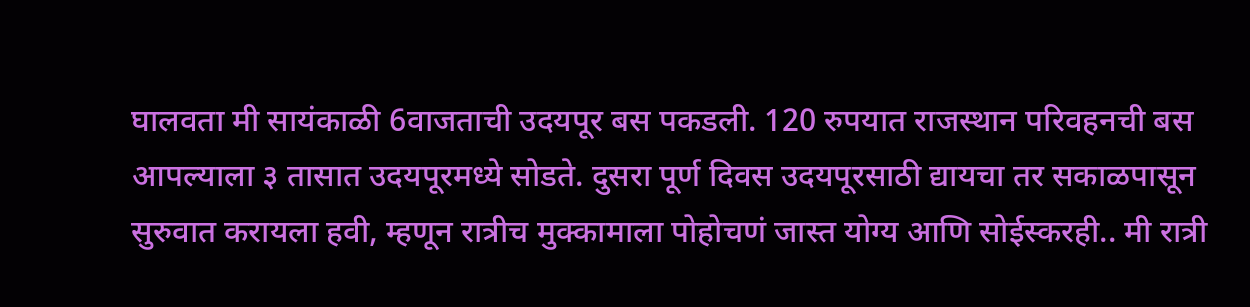घालवता मी सायंकाळी 6वाजताची उदयपूर बस पकडली. 120 रुपयात राजस्थान परिवहनची बस आपल्याला ३ तासात उदयपूरमध्ये सोडते. दुसरा पूर्ण दिवस उदयपूरसाठी द्यायचा तर सकाळपासून सुरुवात करायला हवी, म्हणून रात्रीच मुक्कामाला पोहोचणं जास्त योग्य आणि सोईस्करही.. मी रात्री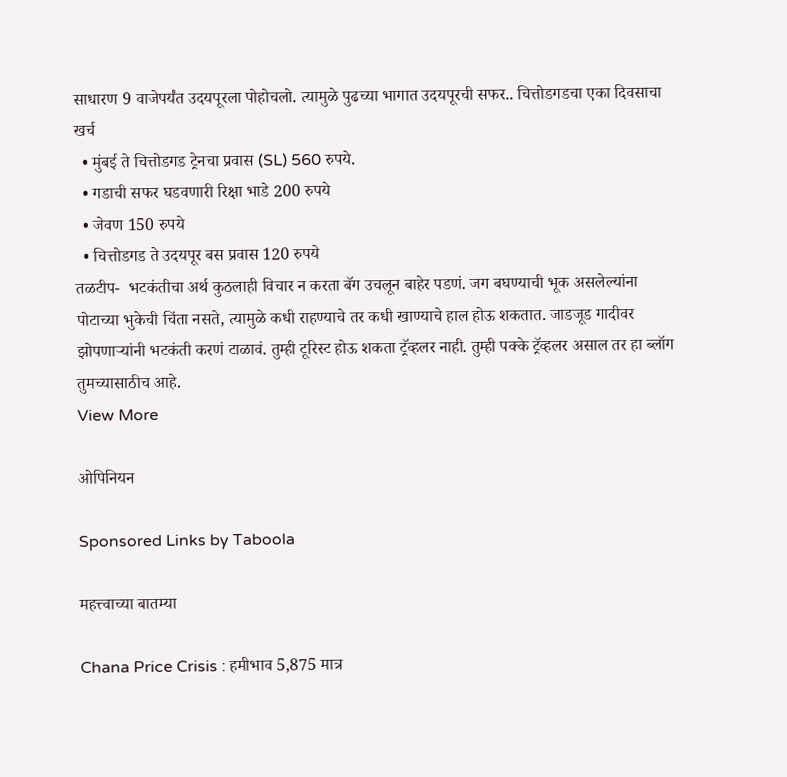साधारण 9 वाजेपर्यंत उदयपूरला पोहोचलो. त्यामुळे पुढच्या भागात उदयपूरची सफर.. चित्तोडगडचा एका दिवसाचा खर्च
  • मुंबई ते चित्तोडगड ट्रेनचा प्रवास (SL) 560 रुपये.
  • गडाची सफर घडवणारी रिक्षा भाडे 200 रुपये
  • जेवण 150 रुपये
  • चित्तोडगड ते उदयपूर बस प्रवास 120 रुपये
तळटीप-  भटकंतीचा अर्थ कुठलाही विचार न करता बॅग उचलून बाहेर पडणं. जग बघण्याची भूक असलेल्यांना पोटाच्या भुकेची चिंता नसते, त्यामुळे कधी राहण्याचे तर कधी खाण्याचे हाल होऊ शकतात. जाडजूड गादीवर झोपणाऱ्यांनी भटकंती करणं टाळावं. तुम्ही टूरिस्ट होऊ शकता ट्रॅव्हलर नाही. तुम्ही पक्के ट्रॅव्हलर असाल तर हा ब्लॉग तुमच्यासाठीच आहे.
View More

ओपिनियन

Sponsored Links by Taboola

महत्त्वाच्या बातम्या

Chana Price Crisis : हमीभाव 5,875 मात्र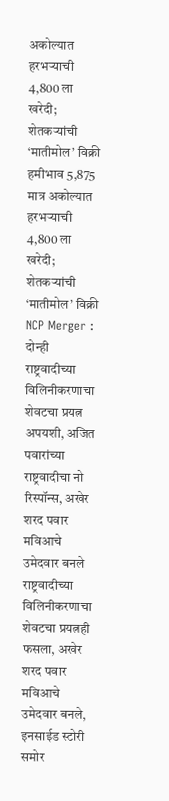अकोल्यात हरभऱ्याची 4,800 ला खरेदी; शेतकऱ्यांची ‘मातीमोल’ विक्री
हमीभाव 5,875 मात्र अकोल्यात हरभऱ्याची 4,800 ला खरेदी; शेतकऱ्यांची ‘मातीमोल’ विक्री
NCP Merger : दोन्ही राष्ट्रवादीच्या विलिनीकरणाचा शेवटचा प्रयत्न अपयशी, अजित पवारांच्या राष्ट्रवादीचा नो रिस्पॉन्स, अखेर शरद पवार मविआचे उमेदवार बनले
राष्ट्रवादीच्या विलिनीकरणाचा शेवटचा प्रयत्नही फसला, अखेर शरद पवार मविआचे उमेदवार बनले, इनसाईड स्टोरी समोर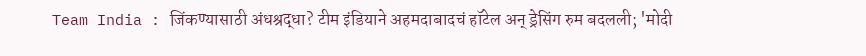Team India : जिंकण्यासाठी अंधश्रद्धा? टीम इंडियाने अहमदाबादचं हॉटेल अन् ड्रेसिंग रुम बदलली; 'मोदी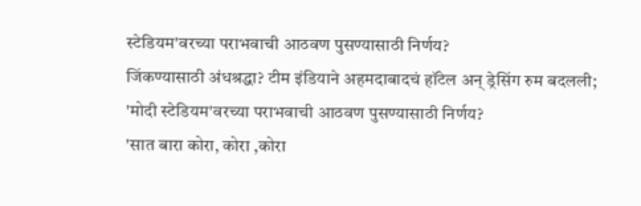स्टेडियम'वरच्या पराभवाची आठवण पुसण्यासाठी निर्णय?
जिंकण्यासाठी अंधश्रद्धा? टीम इंडियाने अहमदाबादचं हॉटेल अन् ड्रेसिंग रुम बदलली; 'मोदी स्टेडियम'वरच्या पराभवाची आठवण पुसण्यासाठी निर्णय?
'सात बारा कोरा, कोरा ,कोरा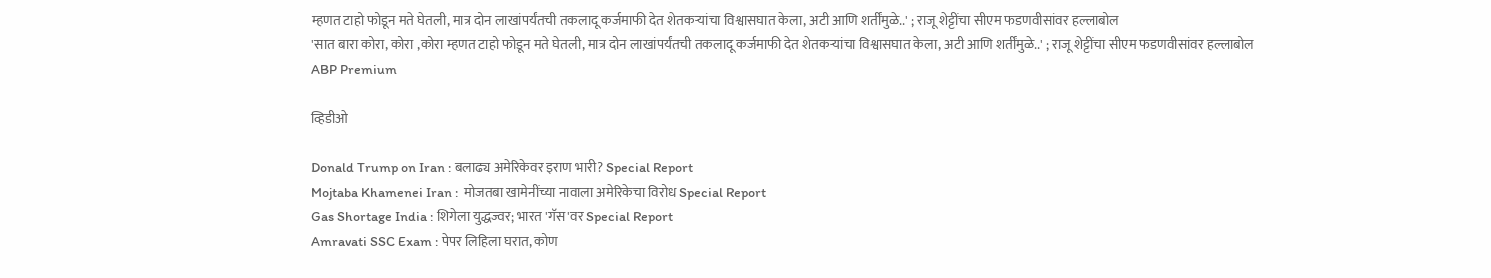म्हणत टाहो फोडून मते घेतली, मात्र दोन लाखांपर्यंतची तकलादू कर्जमाफी देत शेतकऱ्यांचा विश्वासघात केला, अटी आणि शर्तींमुळे..' ; राजू शेट्टींचा सीएम फडणवीसांवर हल्लाबोल
'सात बारा कोरा, कोरा ,कोरा म्हणत टाहो फोडून मते घेतली, मात्र दोन लाखांपर्यंतची तकलादू कर्जमाफी देत शेतकऱ्यांचा विश्वासघात केला, अटी आणि शर्तींमुळे..' ; राजू शेट्टींचा सीएम फडणवीसांवर हल्लाबोल
ABP Premium

व्हिडीओ

Donald Trump on Iran : बलाढ्य अमेरिकेवर इराण भारी? Special Report
Mojtaba Khamenei Iran :  मोजतबा खामेनींच्या नावाला अमेरिकेचा विरोध Special Report
Gas Shortage India : शिगेला युद्धज्वर; भारत 'गॅस'वर Special Report
Amravati SSC Exam : पेपर लिहिला घरात, कोण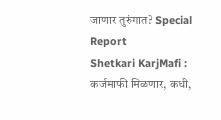जाणार तुरुंगात? Special Report
Shetkari KarjMafi : कर्जमाफी मिळणार, कधी,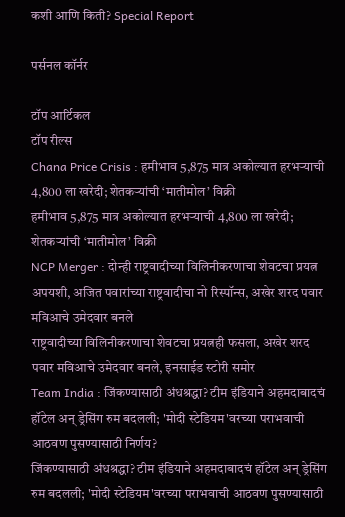कशी आणि किती? Special Report

पर्सनल कॉर्नर

टॉप आर्टिकल
टॉप रील्स
Chana Price Crisis : हमीभाव 5,875 मात्र अकोल्यात हरभऱ्याची 4,800 ला खरेदी; शेतकऱ्यांची ‘मातीमोल’ विक्री
हमीभाव 5,875 मात्र अकोल्यात हरभऱ्याची 4,800 ला खरेदी; शेतकऱ्यांची ‘मातीमोल’ विक्री
NCP Merger : दोन्ही राष्ट्रवादीच्या विलिनीकरणाचा शेवटचा प्रयत्न अपयशी, अजित पवारांच्या राष्ट्रवादीचा नो रिस्पॉन्स, अखेर शरद पवार मविआचे उमेदवार बनले
राष्ट्रवादीच्या विलिनीकरणाचा शेवटचा प्रयत्नही फसला, अखेर शरद पवार मविआचे उमेदवार बनले, इनसाईड स्टोरी समोर
Team India : जिंकण्यासाठी अंधश्रद्धा? टीम इंडियाने अहमदाबादचं हॉटेल अन् ड्रेसिंग रुम बदलली; 'मोदी स्टेडियम'वरच्या पराभवाची आठवण पुसण्यासाठी निर्णय?
जिंकण्यासाठी अंधश्रद्धा? टीम इंडियाने अहमदाबादचं हॉटेल अन् ड्रेसिंग रुम बदलली; 'मोदी स्टेडियम'वरच्या पराभवाची आठवण पुसण्यासाठी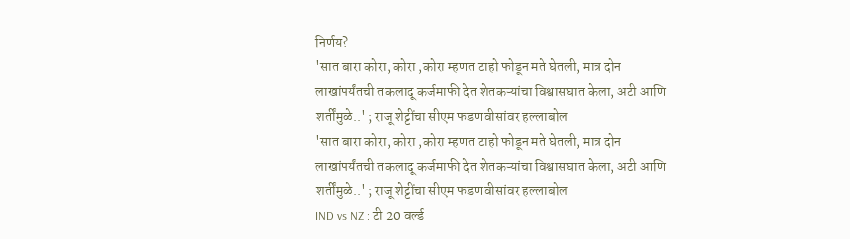निर्णय?
'सात बारा कोरा, कोरा ,कोरा म्हणत टाहो फोडून मते घेतली, मात्र दोन लाखांपर्यंतची तकलादू कर्जमाफी देत शेतकऱ्यांचा विश्वासघात केला, अटी आणि शर्तींमुळे..' ; राजू शेट्टींचा सीएम फडणवीसांवर हल्लाबोल
'सात बारा कोरा, कोरा ,कोरा म्हणत टाहो फोडून मते घेतली, मात्र दोन लाखांपर्यंतची तकलादू कर्जमाफी देत शेतकऱ्यांचा विश्वासघात केला, अटी आणि शर्तींमुळे..' ; राजू शेट्टींचा सीएम फडणवीसांवर हल्लाबोल
IND vs NZ : टी 20 वर्ल्ड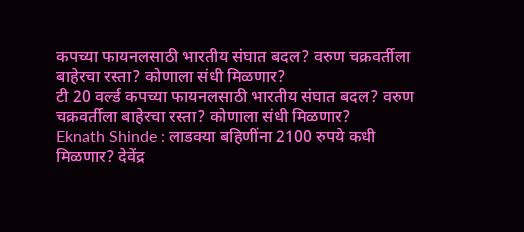कपच्या फायनलसाठी भारतीय संघात बदल? वरुण चक्रवर्तीला बाहेरचा रस्ता? कोणाला संधी मिळणार?
टी 20 वर्ल्ड कपच्या फायनलसाठी भारतीय संघात बदल? वरुण चक्रवर्तीला बाहेरचा रस्ता? कोणाला संधी मिळणार?
Eknath Shinde : लाडक्या बहिणींना 2100 रुपये कधी मिळणार? देवेंद्र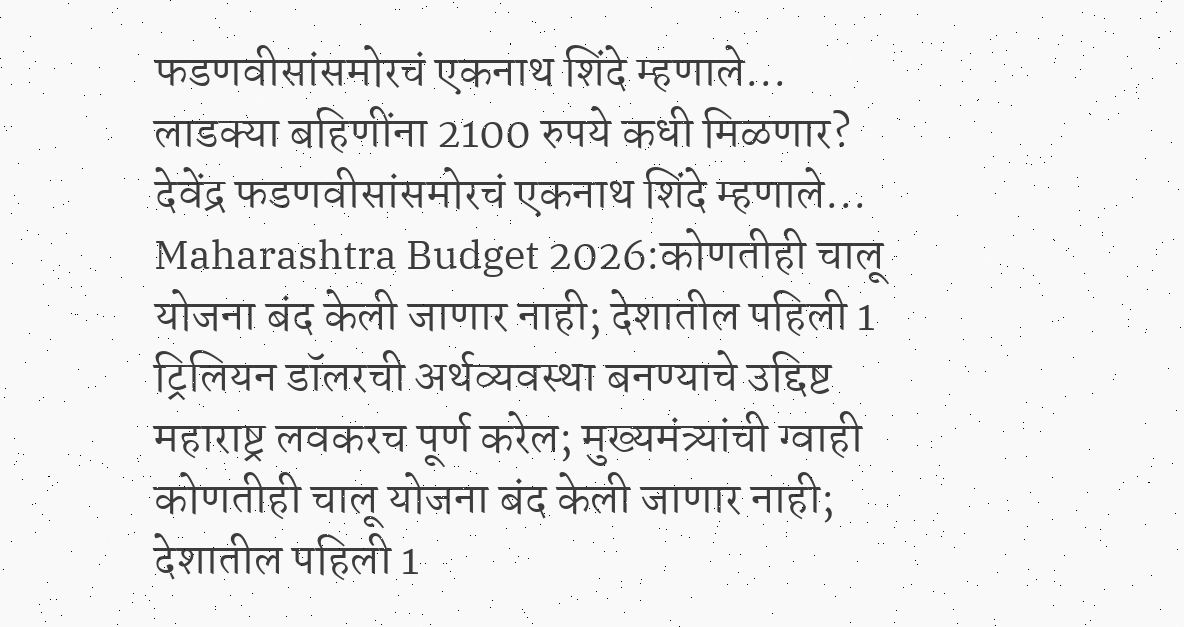फडणवीसांसमोरचं एकनाथ शिंदे म्हणाले...
लाडक्या बहिणींना 2100 रुपये कधी मिळणार? देवेंद्र फडणवीसांसमोरचं एकनाथ शिंदे म्हणाले...
Maharashtra Budget 2026:कोणतीही चालू योजना बंद केली जाणार नाही; देशातील पहिली 1 ट्रिलियन डॉलरची अर्थव्यवस्था बनण्याचे उद्दिष्ट महाराष्ट्र लवकरच पूर्ण करेल; मुख्यमंत्र्यांची ग्वाही
कोणतीही चालू योजना बंद केली जाणार नाही; देशातील पहिली 1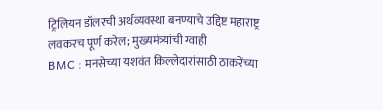ट्रिलियन डॉलरची अर्थव्यवस्था बनण्याचे उद्दिष्ट महाराष्ट्र लवकरच पूर्ण करेल; मुख्यमंत्र्यांची ग्वाही
BMC : मनसेच्या यशवंत किल्लेदारांसाठी ठाकरेंच्या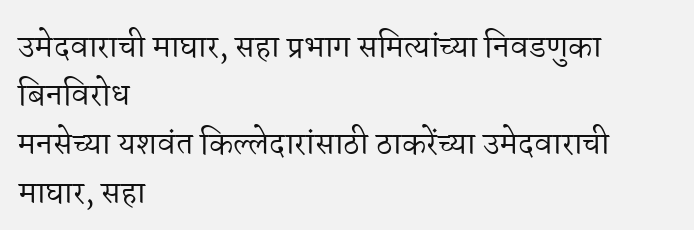उमेदवाराची माघार, सहा प्रभाग समित्यांच्या निवडणुका बिनविरोध
मनसेच्या यशवंत किल्लेदारांसाठी ठाकरेंच्या उमेदवाराची माघार, सहा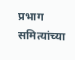प्रभाग समित्यांच्या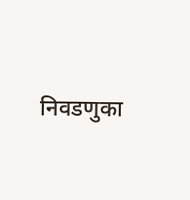निवडणुका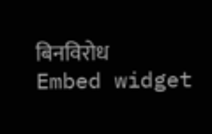बिनविरोध
Embed widget